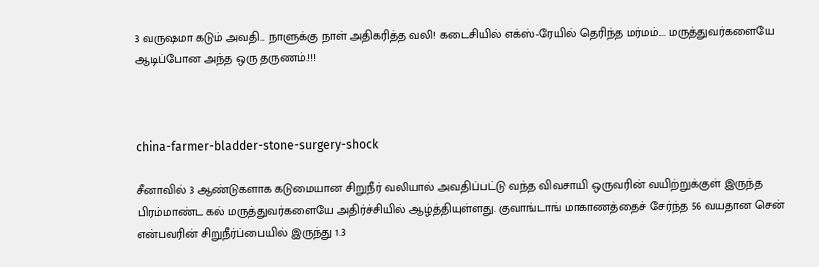3 வருஷமா கடும் அவதி... நாளுக்கு நாள் அதிகரித்த வலி! கடைசியில் எக்ஸ்-ரேயில் தெரிந்த மர்மம்.... மருத்துவர்களையே ஆடிப்போன அந்த ஒரு தருணம்.!!!



china-farmer-bladder-stone-surgery-shock

சீனாவில் 3 ஆண்டுகளாக கடுமையான சிறுநீர் வலியால் அவதிப்பட்டு வந்த விவசாயி ஒருவரின் வயிற்றுக்குள் இருந்த பிரம்மாண்ட கல் மருத்துவர்களையே அதிர்ச்சியில் ஆழ்த்தியுள்ளது. குவாங்டாங் மாகாணத்தைச் சேர்ந்த 56 வயதான சென் என்பவரின் சிறுநீர்ப்பையில் இருந்து 1.3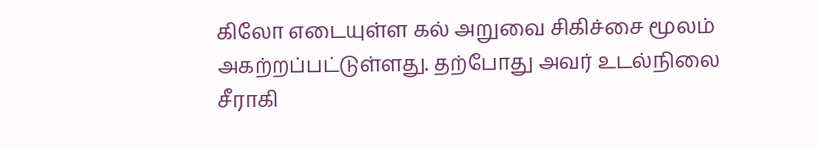கிலோ எடையுள்ள கல் அறுவை சிகிச்சை மூலம் அகற்றப்பட்டுள்ளது. தற்போது அவர் உடல்நிலை சீராகி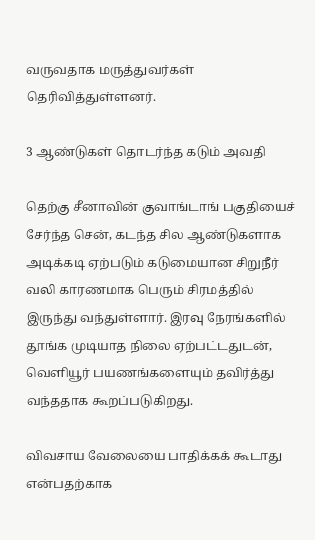வருவதாக மருத்துவர்கள் தெரிவித்துள்ளனர்.

3 ஆண்டுகள் தொடர்ந்த கடும் அவதி

தெற்கு சீனாவின் குவாங்டாங் பகுதியைச் சேர்ந்த சென், கடந்த சில ஆண்டுகளாக அடிக்கடி ஏற்படும் கடுமையான சிறுநீர் வலி காரணமாக பெரும் சிரமத்தில் இருந்து வந்துள்ளார். இரவு நேரங்களில் தூங்க முடியாத நிலை ஏற்பட்டதுடன், வெளியூர் பயணங்களையும் தவிர்த்து வந்ததாக கூறப்படுகிறது.

விவசாய வேலையை பாதிக்கக் கூடாது என்பதற்காக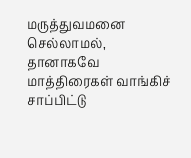மருத்துவமனை செல்லாமல், தானாகவே மாத்திரைகள் வாங்கிச் சாப்பிட்டு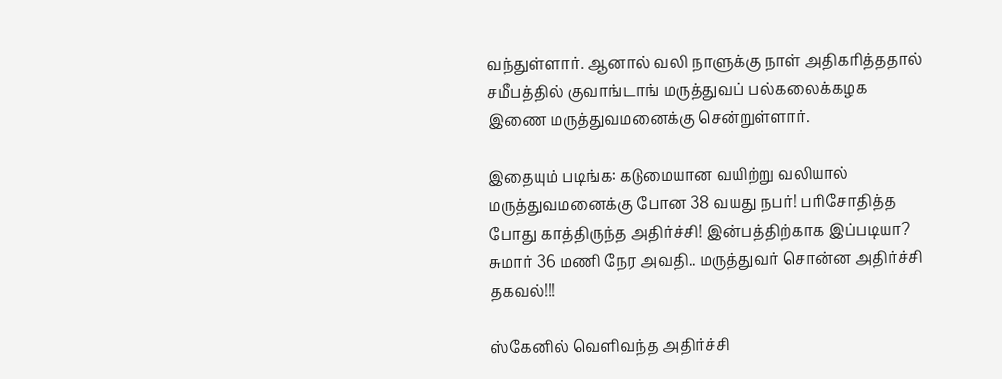வந்துள்ளார். ஆனால் வலி நாளுக்கு நாள் அதிகரித்ததால் சமீபத்தில் குவாங்டாங் மருத்துவப் பல்கலைக்கழக இணை மருத்துவமனைக்கு சென்றுள்ளார்.

இதையும் படிங்க: கடுமையான வயிற்று வலியால் மருத்துவமனைக்கு போன 38 வயது நபர்! பரிசோதித்த போது காத்திருந்த அதிர்ச்சி! இன்பத்திற்காக இப்படியா? சுமார் 36 மணி நேர அவதி.. மருத்துவர் சொன்ன அதிர்ச்சி தகவல்!!!

ஸ்கேனில் வெளிவந்த அதிர்ச்சி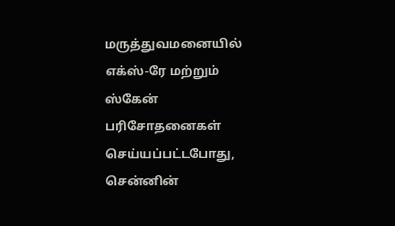மருத்துவமனையில் எக்ஸ்-ரே மற்றும் ஸ்கேன் பரிசோதனைகள் செய்யப்பட்டபோது, சென்னின்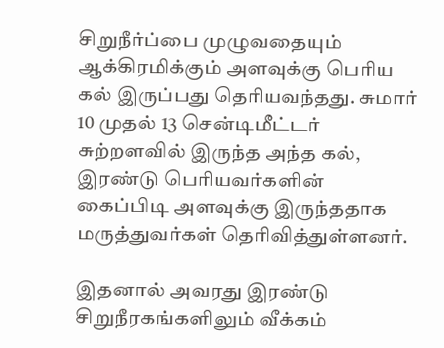சிறுநீர்ப்பை முழுவதையும் ஆக்கிரமிக்கும் அளவுக்கு பெரிய கல் இருப்பது தெரியவந்தது. சுமார் 10 முதல் 13 சென்டிமீட்டர் சுற்றளவில் இருந்த அந்த கல், இரண்டு பெரியவர்களின் கைப்பிடி அளவுக்கு இருந்ததாக மருத்துவர்கள் தெரிவித்துள்ளனர்.

இதனால் அவரது இரண்டு சிறுநீரகங்களிலும் வீக்கம்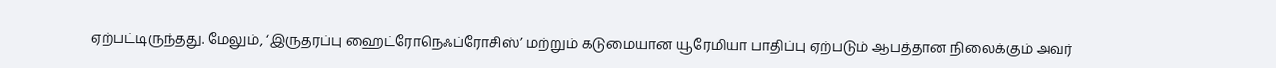ஏற்பட்டிருந்தது. மேலும், ‘இருதரப்பு ஹைட்ரோநெஃப்ரோசிஸ்’ மற்றும் கடுமையான யூரேமியா பாதிப்பு ஏற்படும் ஆபத்தான நிலைக்கும் அவர்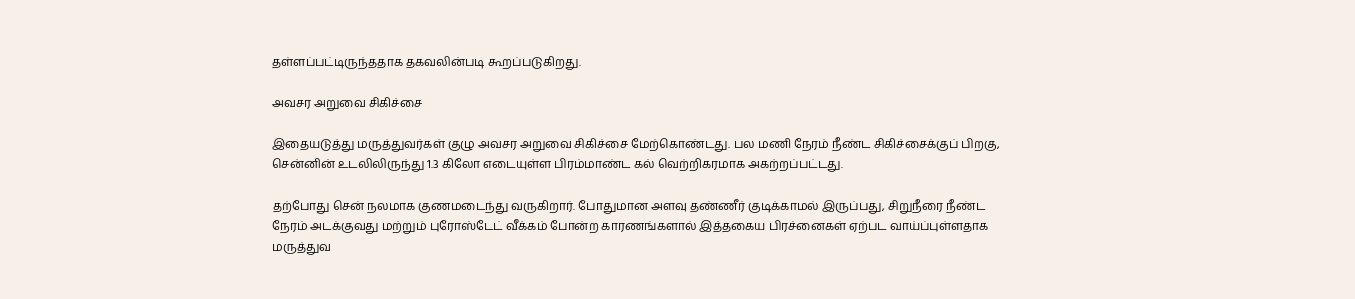தள்ளப்பட்டிருந்ததாக தகவலின்படி கூறப்படுகிறது.

அவசர அறுவை சிகிச்சை

இதையடுத்து மருத்துவர்கள் குழு அவசர அறுவை சிகிச்சை மேற்கொண்டது. பல மணி நேரம் நீண்ட சிகிச்சைக்குப் பிறகு, சென்னின் உடலிலிருந்து 1.3 கிலோ எடையுள்ள பிரம்மாண்ட கல் வெற்றிகரமாக அகற்றப்பட்டது.

தற்போது சென் நலமாக குணமடைந்து வருகிறார். போதுமான அளவு தண்ணீர் குடிக்காமல் இருப்பது, சிறுநீரை நீண்ட நேரம் அடக்குவது மற்றும் புரோஸ்டேட் வீக்கம் போன்ற காரணங்களால் இத்தகைய பிரச்னைகள் ஏற்பட வாய்ப்புள்ளதாக மருத்துவ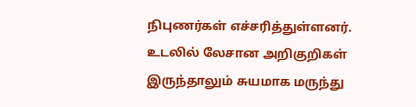நிபுணர்கள் எச்சரித்துள்ளனர். உடலில் லேசான அறிகுறிகள் இருந்தாலும் சுயமாக மருந்து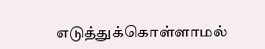எடுத்துக்கொள்ளாமல்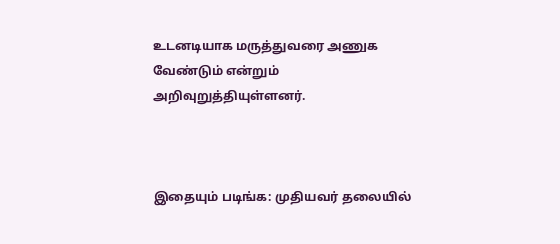உடனடியாக மருத்துவரை அணுக வேண்டும் என்றும் அறிவுறுத்தியுள்ளனர்.



இதையும் படிங்க: முதியவர் தலையில்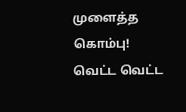முளைத்த கொம்பு! வெட்ட வெட்ட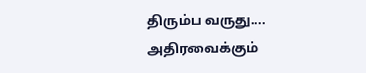திரும்ப வருது.... அதிரவைக்கும்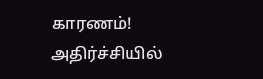காரணம்! அதிர்ச்சியில்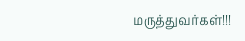மருத்துவர்கள்!!!